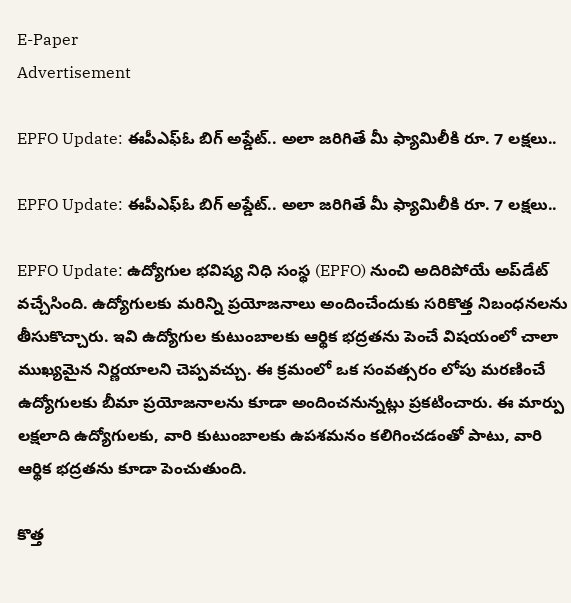E-Paper
Advertisement

EPFO Update: ఈపీఎఫ్ఓ బిగ్ అప్డేట్.. అలా జరిగితే మీ ఫ్యామిలీకి రూ. 7 లక్షలు..

EPFO Update: ఈపీఎఫ్ఓ బిగ్ అప్డేట్.. అలా జరిగితే మీ ఫ్యామిలీకి రూ. 7 లక్షలు..

EPFO Update: ఉద్యోగుల భవిష్య నిధి సంస్థ (EPFO) నుంచి అదిరిపోయే అప్‌డేట్ వచ్చేసింది. ఉద్యోగులకు మరిన్ని ప్రయోజనాలు అందించేందుకు సరికొత్త నిబంధనలను తీసుకొచ్చారు. ఇవి ఉద్యోగుల కుటుంబాలకు ఆర్థిక భద్రతను పెంచే విషయంలో చాలా ముఖ్యమైన నిర్ణయాలని చెప్పవచ్చు. ఈ క్రమంలో ఒక సంవత్సరం లోపు మరణించే ఉద్యోగులకు బీమా ప్రయోజనాలను కూడా అందించనున్నట్లు ప్రకటించారు. ఈ మార్పు లక్షలాది ఉద్యోగులకు, వారి కుటుంబాలకు ఉపశమనం కలిగించడంతో పాటు, వారి ఆర్థిక భద్రతను కూడా పెంచుతుంది.

కొత్త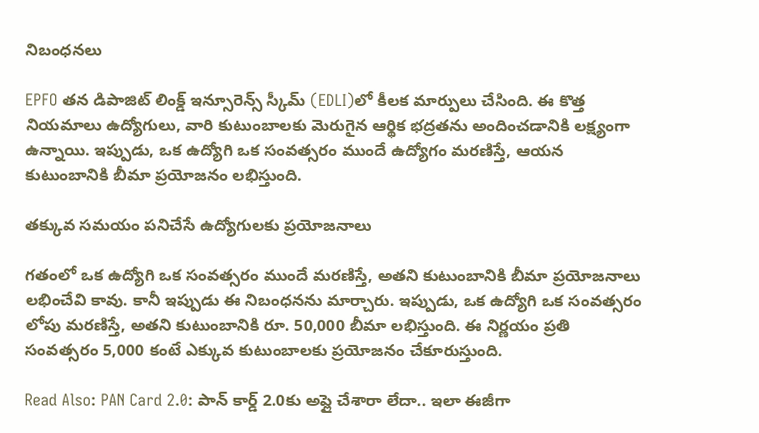నిబంధనలు

EPFO తన డిపాజిట్ లింక్డ్ ఇన్సూరెన్స్ స్కీమ్ (EDLI)లో కీలక మార్పులు చేసింది. ఈ కొత్త నియమాలు ఉద్యోగులు, వారి కుటుంబాలకు మెరుగైన ఆర్థిక భద్రతను అందించడానికి లక్ష్యంగా ఉన్నాయి. ఇప్పుడు, ఒక ఉద్యోగి ఒక సంవత్సరం ముందే ఉద్యోగం మరణిస్తే, ఆయన కుటుంబానికి బీమా ప్రయోజనం లభిస్తుంది.

తక్కువ సమయం పనిచేసే ఉద్యోగులకు ప్రయోజనాలు

గతంలో ఒక ఉద్యోగి ఒక సంవత్సరం ముందే మరణిస్తే, అతని కుటుంబానికి బీమా ప్రయోజనాలు లభించేవి కావు. కానీ ఇప్పుడు ఈ నిబంధనను మార్చారు. ఇప్పుడు, ఒక ఉద్యోగి ఒక సంవత్సరం లోపు మరణిస్తే, అతని కుటుంబానికి రూ. 50,000 బీమా లభిస్తుంది. ఈ నిర్ణయం ప్రతి సంవత్సరం 5,000 కంటే ఎక్కువ కుటుంబాలకు ప్రయోజనం చేకూరుస్తుంది.

Read Also: PAN Card 2.0: పాన్ కార్డ్ 2.0కు అప్లై చేశారా లేదా.. ఇలా ఈజీగా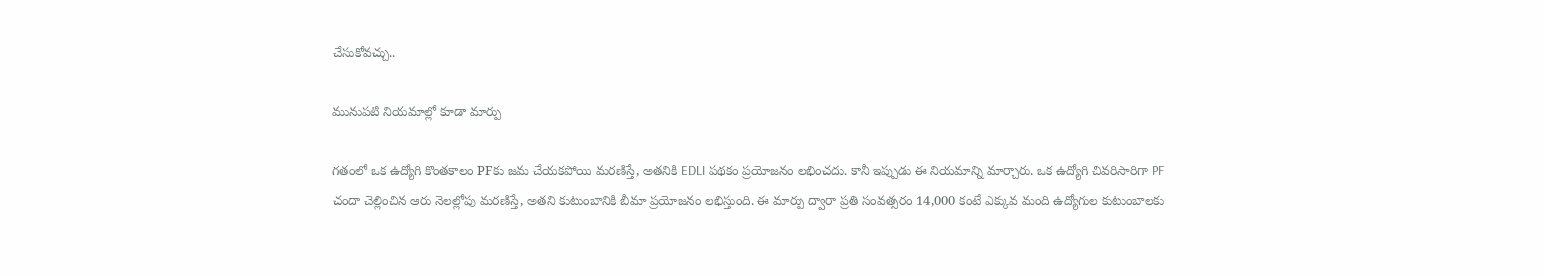చేసుకోవచ్చు..

మునుపటి నియమాల్లో కూడా మార్పు

గతంలో ఒక ఉద్యోగి కొంతకాలం PFకు జమ చేయకపోయి మరణిస్తే, అతనికి EDLI పథకం ప్రయోజనం లభించదు. కానీ ఇప్పుడు ఈ నియమాన్ని మార్చారు. ఒక ఉద్యోగి చివరిసారిగా PF చందా చెల్లించిన ఆరు నెలల్లోపు మరణిస్తే, అతని కుటుంబానికి బీమా ప్రయోజనం లభిస్తుంది. ఈ మార్పు ద్వారా ప్రతి సంవత్సరం 14,000 కంటే ఎక్కువ మంది ఉద్యోగుల కుటుంబాలకు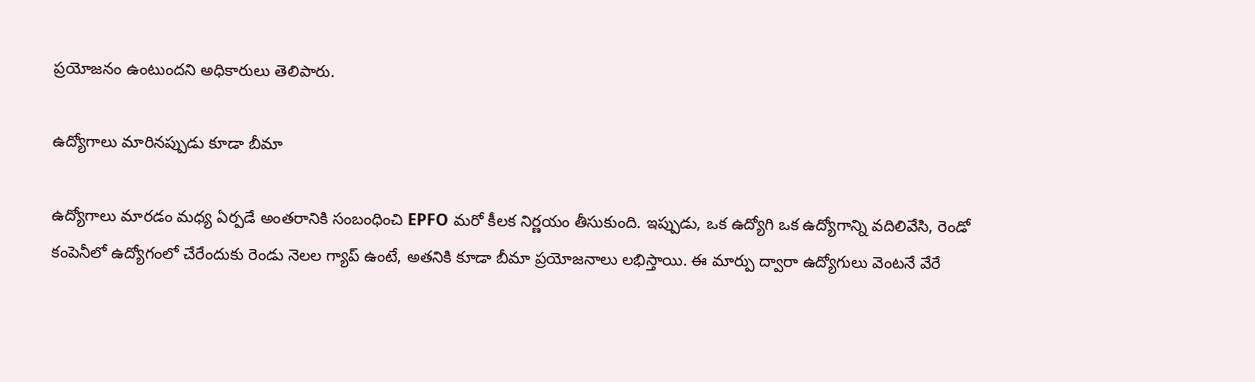ప్రయోజనం ఉంటుందని అధికారులు తెలిపారు.

ఉద్యోగాలు మారినప్పుడు కూడా బీమా

ఉద్యోగాలు మారడం మధ్య ఏర్పడే అంతరానికి సంబంధించి EPFO మరో కీలక నిర్ణయం తీసుకుంది. ఇప్పుడు, ఒక ఉద్యోగి ఒక ఉద్యోగాన్ని వదిలివేసి, రెండో కంపెనీలో ఉద్యోగంలో చేరేందుకు రెండు నెలల గ్యాప్ ఉంటే, అతనికి కూడా బీమా ప్రయోజనాలు లభిస్తాయి. ఈ మార్పు ద్వారా ఉద్యోగులు వెంటనే వేరే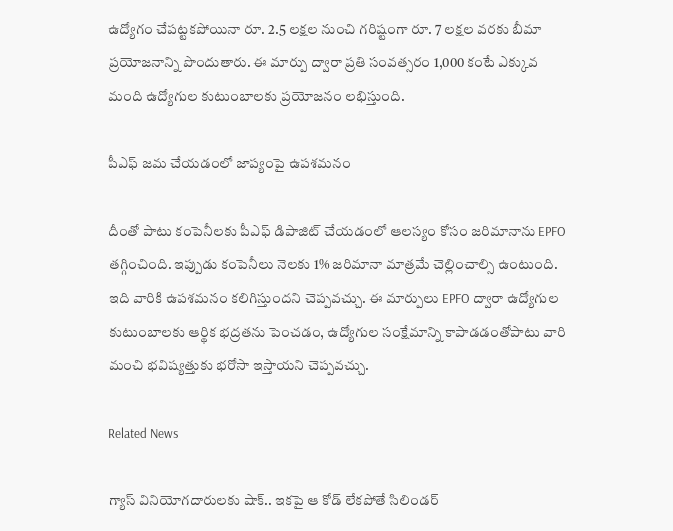ఉద్యోగం చేపట్టకపోయినా రూ. 2.5 లక్షల నుంచి గరిష్టంగా రూ. 7 లక్షల వరకు బీమా ప్రయోజనాన్ని పొందుతారు. ఈ మార్పు ద్వారా ప్రతి సంవత్సరం 1,000 కంటే ఎక్కువ మంది ఉద్యోగుల కుటుంబాలకు ప్రయోజనం లభిస్తుంది.

పీఎఫ్ జమ చేయడంలో జాప్యంపై ఉపశమనం

దీంతో పాటు కంపెనీలకు పీఎఫ్ డిపాజిట్ చేయడంలో ఆలస్యం కోసం జరిమానాను EPFO తగ్గించింది. ఇప్పుడు కంపెనీలు నెలకు 1% జరిమానా మాత్రమే చెల్లించాల్సి ఉంటుంది. ఇది వారికి ఉపశమనం కలిగిస్తుందని చెప్పవచ్చు. ఈ మార్పులు EPFO ద్వారా ఉద్యోగుల కుటుంబాలకు ఆర్థిక భద్రతను పెంచడం, ఉద్యోగుల సంక్షేమాన్ని కాపాడడంతోపాటు వారి మంచి భవిష్యత్తుకు భరోసా ఇస్తాయని చెప్పవచ్చు.

Related News

గ్యాస్ వినియోగదారులకు షాక్.. ఇకపై ఆ కోడ్ లేకపోతే సిలిండర్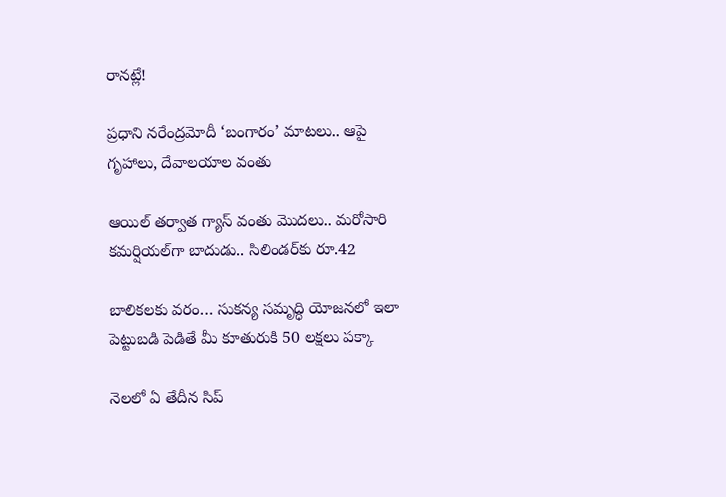రానట్లే!

ప్రధాని నరేంద్రమోదీ ‘బంగారం’ మాటలు.. ఆపై గృహాలు, దేవాలయాల వంతు

ఆయిల్ తర్వాత గ్యాస్ వంతు మొదలు.. మరోసారి కమర్షియల్‌గా బాదుడు.. సిలిండర్‌కు రూ.42

బాలికలకు వరం… సుకన్య సమృద్ధి యోజనలో ఇలా పెట్టుబడి పెడితే మీ కూతురుకి 50 లక్షలు పక్కా

నెలలో ఏ తేదీన సిప్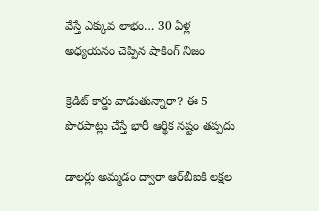వేస్తే ఎక్కువ లాభం… 30 ఏళ్ల అధ్యయనం చెప్పిన షాకింగ్ నిజం

క్రెడిట్ కార్డు వాడుతున్నారా? ఈ 5 పొరపాట్లు చేస్తే భారీ ఆర్థిక నష్టం తప్పదు

డాలర్లు అమ్మడం ద్వారా ఆర్‌బీఐకి లక్షల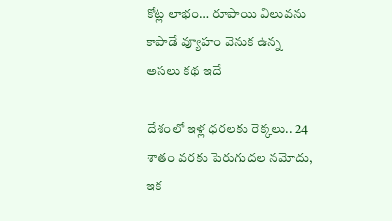కోట్ల లాభం… రూపాయి విలువను కాపాడే వ్యూహం వెనుక ఉన్న అసలు కథ ఇదే

దేశంలో ఇళ్ల ధరలకు రెక్కలు.. 24 శాతం వరకు పెరుగుదల నమోదు, ఇక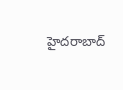హైదరాబాద్‌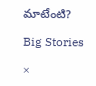మాటేంటి?

Big Stories

×